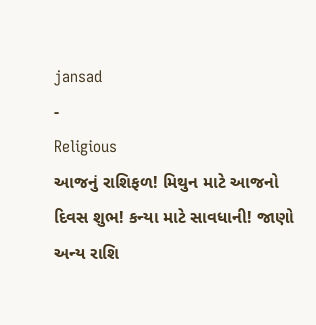jansad
-
Religious
આજનું રાશિફળ! મિથુન માટે આજનો દિવસ શુભ! કન્યા માટે સાવધાની! જાણો અન્ય રાશિ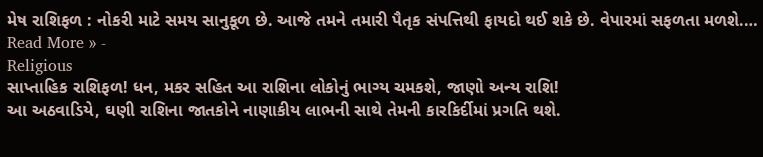મેષ રાશિફળ : નોકરી માટે સમય સાનુકૂળ છે. આજે તમને તમારી પૈતૃક સંપત્તિથી ફાયદો થઈ શકે છે. વેપારમાં સફળતા મળશે.…
Read More » -
Religious
સાપ્તાહિક રાશિફળ! ધન, મકર સહિત આ રાશિના લોકોનું ભાગ્ય ચમકશે, જાણો અન્ય રાશિ!
આ અઠવાડિયે, ઘણી રાશિના જાતકોને નાણાકીય લાભની સાથે તેમની કારકિર્દીમાં પ્રગતિ થશે.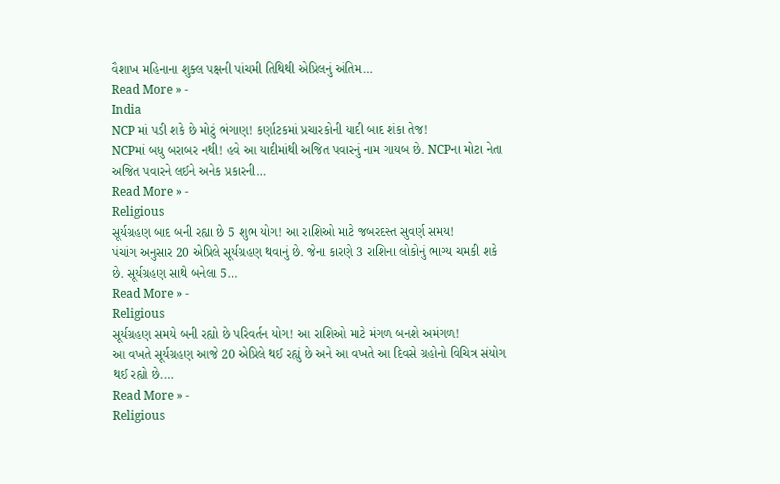વૈશાખ મહિનાના શુક્લ પક્ષની પાંચમી તિથિથી એપ્રિલનું અંતિમ…
Read More » -
India
NCP માં પડી શકે છે મોટું ભંગાણ! કર્ણાટકમાં પ્રચારકોની યાદી બાદ શંકા તેજ!
NCPમાં બધુ બરાબર નથી! હવે આ યાદીમાંથી અજિત પવારનું નામ ગાયબ છે. NCPના મોટા નેતા અજિત પવારને લઈને અનેક પ્રકારની…
Read More » -
Religious
સૂર્યગ્રહણ બાદ બની રહ્યા છે 5 શુભ યોગ! આ રાશિઓ માટે જબરદસ્ત સુવર્ણ સમય!
પંચાંગ અનુસાર 20 એપ્રિલે સૂર્યગ્રહણ થવાનું છે. જેના કારણે 3 રાશિના લોકોનું ભાગ્ય ચમકી શકે છે. સૂર્યગ્રહણ સાથે બનેલા 5…
Read More » -
Religious
સૂર્યગ્રહણ સમયે બની રહ્યો છે પરિવર્તન યોગ! આ રાશિઓ માટે મંગળ બનશે અમંગળ!
આ વખતે સૂર્યગ્રહણ આજે 20 એપ્રિલે થઈ રહ્યું છે અને આ વખતે આ દિવસે ગ્રહોનો વિચિત્ર સંયોગ થઈ રહ્યો છે.…
Read More » -
Religious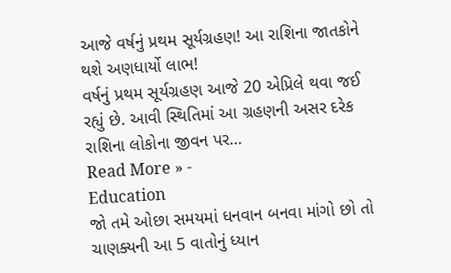આજે વર્ષનું પ્રથમ સૂર્યગ્રહણ! આ રાશિના જાતકોને થશે અણધાર્યો લાભ!
વર્ષનું પ્રથમ સૂર્યગ્રહણ આજે 20 એપ્રિલે થવા જઈ રહ્યું છે. આવી સ્થિતિમાં આ ગ્રહણની અસર દરેક રાશિના લોકોના જીવન પર…
Read More » -
Education
જો તમે ઓછા સમયમાં ધનવાન બનવા માંગો છો તો ચાણક્યની આ 5 વાતોનું ધ્યાન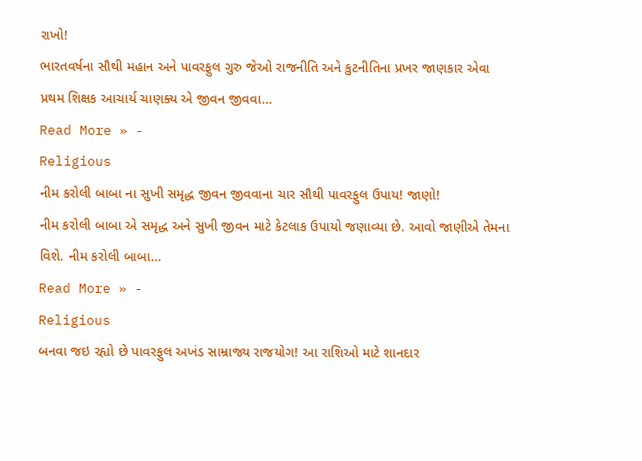રાખો!
ભારતવર્ષના સૌથી મહાન અને પાવરફુલ ગુરુ જેઓ રાજનીતિ અને કુટનીતિના પ્રખર જાણકાર એવા પ્રથમ શિક્ષક આચાર્ય ચાણક્ય એ જીવન જીવવા…
Read More » -
Religious
નીમ કરોલી બાબા ના સુખી સમૃદ્ધ જીવન જીવવાના ચાર સૌથી પાવરફુલ ઉપાય! જાણો!
નીમ કરોલી બાબા એ સમૃદ્ધ અને સુખી જીવન માટે કેટલાક ઉપાયો જણાવ્યા છે. આવો જાણીએ તેમના વિશે. નીમ કરોલી બાબા…
Read More » -
Religious
બનવા જઇ રહ્યો છે પાવરફુલ અખંડ સામ્રાજ્ય રાજયોગ! આ રાશિઓ માટે શાનદાર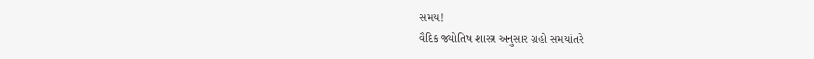સમય!
વૈદિક જ્યોતિષ શાસ્ત્ર અનુસાર ગ્રહો સમયાંતરે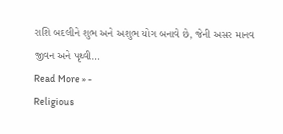રાશિ બદલીને શુભ અને અશુભ યોગ બનાવે છે, જેની અસર માનવ જીવન અને પૃથ્વી…
Read More » -
Religious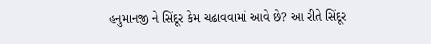હનુમાનજી ને સિંદૂર કેમ ચઢાવવામાં આવે છે? આ રીતે સિંદૂર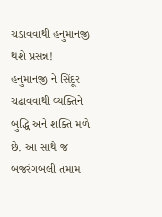ચડાવવાથી હનુમાનજી થશે પ્રસન્ન!
હનુમાનજી ને સિંદૂર ચઢાવવાથી વ્યક્તિને બુદ્ધિ અને શક્તિ મળે છે. આ સાથે જ બજરંગબલી તમામ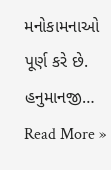મનોકામનાઓ પૂર્ણ કરે છે. હનુમાનજી…
Read More »